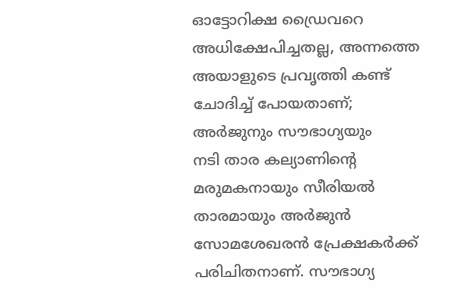ഓട്ടോറിക്ഷ ഡ്രൈവറെ അധിക്ഷേപിച്ചതല്ല, അന്നത്തെ അയാളുടെ പ്രവൃത്തി കണ്ട് ചോദിച്ച് പോയതാണ്; അർജുനും സൗഭാഗ്യയും
നടി താര കല്യാണിന്റെ മരുമകനായും സീരിയൽ താരമായും അർജുൻ സോമശേഖരൻ പ്രേക്ഷകർക്ക് പരിചിതനാണ്. സൗഭാഗ്യ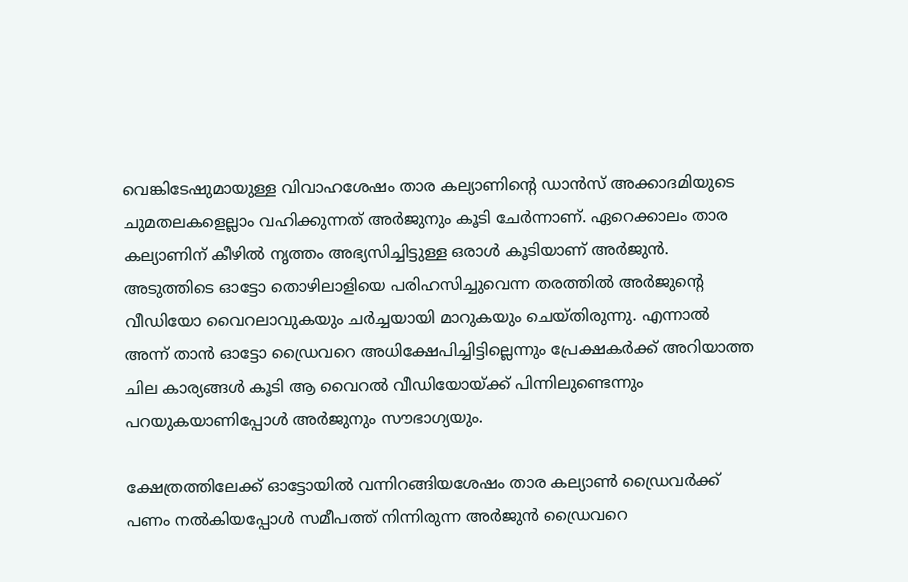വെങ്കിടേഷുമായുള്ള വിവാഹശേഷം താര കല്യാണിന്റെ ഡാൻസ് അക്കാദമിയുടെ ചുമതലകളെല്ലാം വഹിക്കുന്നത് അർജുനും കൂടി ചേർന്നാണ്. ഏറെക്കാലം താര കല്യാണിന് കീഴിൽ നൃത്തം അഭ്യസിച്ചിട്ടുള്ള ഒരാൾ കൂടിയാണ് അർജുൻ.
അടുത്തിടെ ഓട്ടോ തൊഴിലാളിയെ പരിഹസിച്ചുവെന്ന തരത്തിൽ അർജുന്റെ വീഡിയോ വൈറലാവുകയും ചർച്ചയായി മാറുകയും ചെയ്തിരുന്നു. എന്നാൽ അന്ന് താൻ ഓട്ടോ ഡ്രൈവറെ അധിക്ഷേപിച്ചിട്ടില്ലെന്നും പ്രേക്ഷകർക്ക് അറിയാത്ത ചില കാര്യങ്ങൾ കൂടി ആ വൈറൽ വീഡിയോയ്ക്ക് പിന്നിലുണ്ടെന്നും പറയുകയാണിപ്പോൾ അർജുനും സൗഭാഗ്യയും.

ക്ഷേത്രത്തിലേക്ക് ഓട്ടോയിൽ വന്നിറങ്ങിയശേഷം താര കല്യാൺ ഡ്രൈവർക്ക് പണം നൽകിയപ്പോൾ സമീപത്ത് നിന്നിരുന്ന അർജുൻ ഡ്രൈവറെ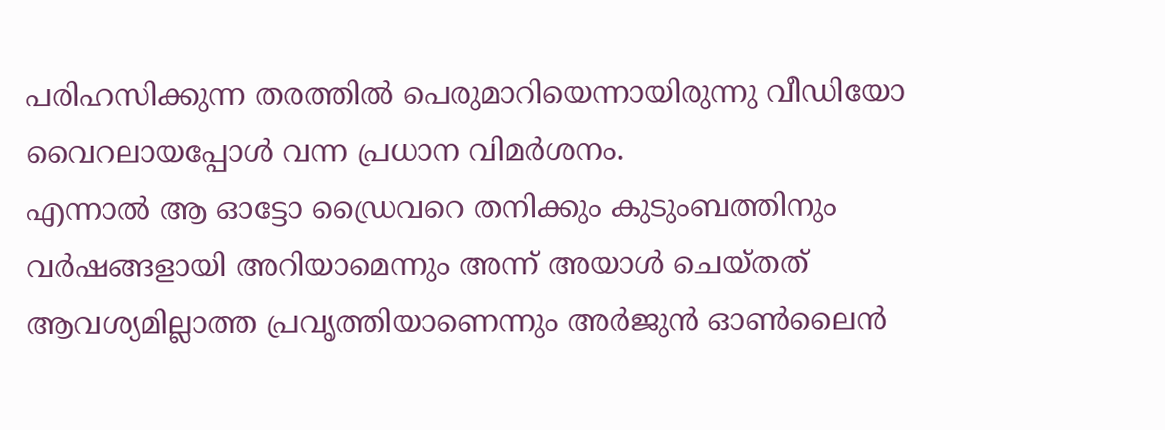പരിഹസിക്കുന്ന തരത്തിൽ പെരുമാറിയെന്നായിരുന്നു വീഡിയോ വൈറലായപ്പോൾ വന്ന പ്രധാന വിമർശനം.
എന്നാൽ ആ ഓട്ടോ ഡ്രൈവറെ തനിക്കും കുടുംബത്തിനും വർഷങ്ങളായി അറിയാമെന്നും അന്ന് അയാൾ ചെയ്തത് ആവശ്യമില്ലാത്ത പ്രവൃത്തിയാണെന്നും അർജുൻ ഓൺലൈൻ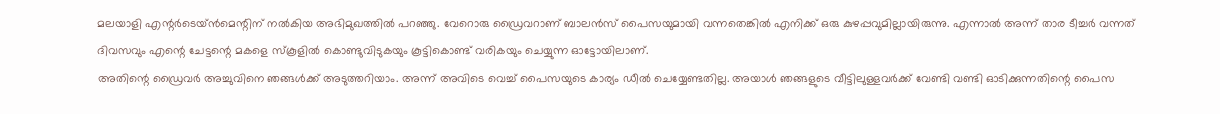മലയാളി എന്റർടെയ്ൻമെന്റിന് നൽകിയ അഭിമുഖത്തിൽ പറഞ്ഞു. വേറൊരു ഡ്രൈവറാണ് ബാലൻസ് പൈസയുമായി വന്നതെങ്കിൽ എനിക്ക് ഒരു കുഴപ്പവുമില്ലായിരുന്നു. എന്നാൽ അന്ന് താര ടീച്ചർ വന്നത് ദിവസവും എന്റെ ചേട്ടന്റെ മകളെ സ്കൂളിൽ കൊണ്ടുവിടുകയും കൂട്ടികൊണ്ട് വരികയും ചെയ്യുന്ന ഓട്ടോയിലാണ്.
അതിന്റെ ഡ്രൈവർ അച്ചുവിനെ ഞങ്ങൾക്ക് അടുത്തറിയാം. അന്ന് അവിടെ വെച്ച് പൈസയുടെ കാര്യം ഡീൽ ചെയ്യേണ്ടതില്ല. അയാൾ ഞങ്ങളുടെ വീട്ടിലുള്ളവർക്ക് വേണ്ടി വണ്ടി ഓടിക്കുന്നതിന്റെ പൈസ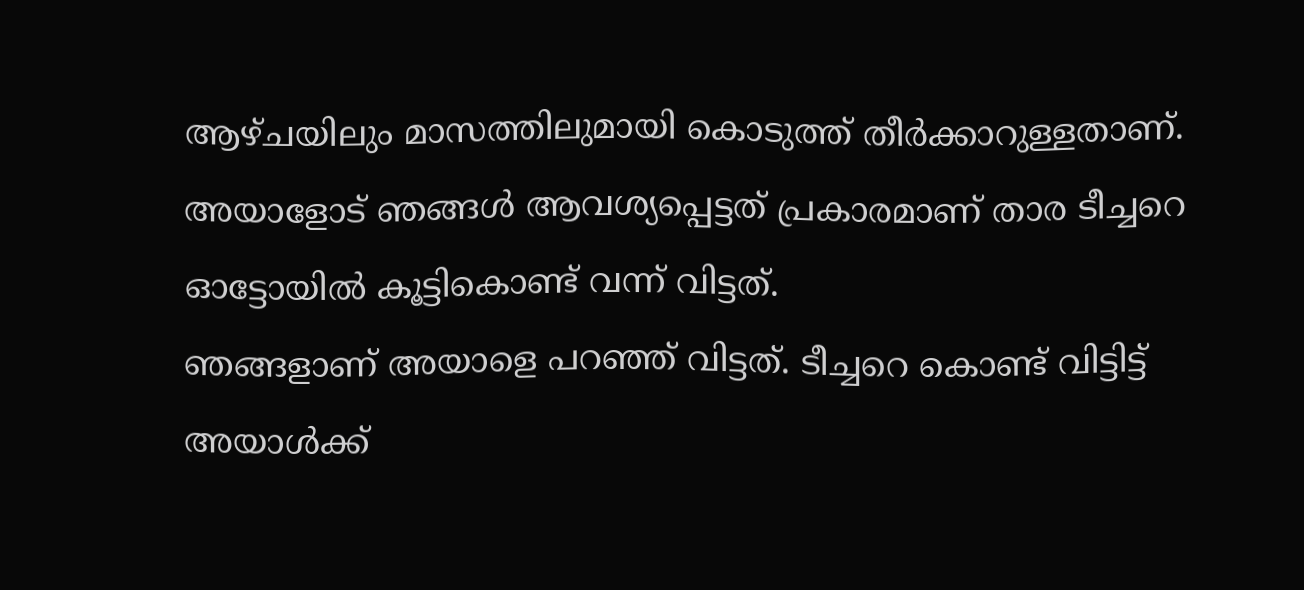ആഴ്ചയിലും മാസത്തിലുമായി കൊടുത്ത് തീർക്കാറുള്ളതാണ്. അയാളോട് ഞങ്ങൾ ആവശ്യപ്പെട്ടത് പ്രകാരമാണ് താര ടീച്ചറെ ഓട്ടോയിൽ കൂട്ടികൊണ്ട് വന്ന് വിട്ടത്.
ഞങ്ങളാണ് അയാളെ പറഞ്ഞ് വിട്ടത്. ടീച്ചറെ കൊണ്ട് വിട്ടിട്ട് അയാൾക്ക്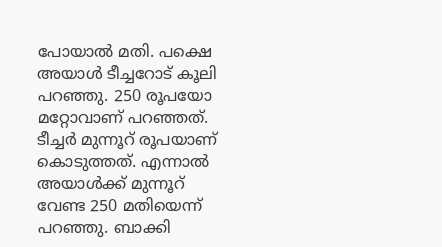പോയാൽ മതി. പക്ഷെ അയാൾ ടീച്ചറോട് കൂലി പറഞ്ഞു. 250 രൂപയോ മറ്റോവാണ് പറഞ്ഞത്. ടീച്ചർ മുന്നൂറ് രൂപയാണ് കൊടുത്തത്. എന്നാൽ അയാൾക്ക് മുന്നൂറ് വേണ്ട 250 മതിയെന്ന് പറഞ്ഞു. ബാക്കി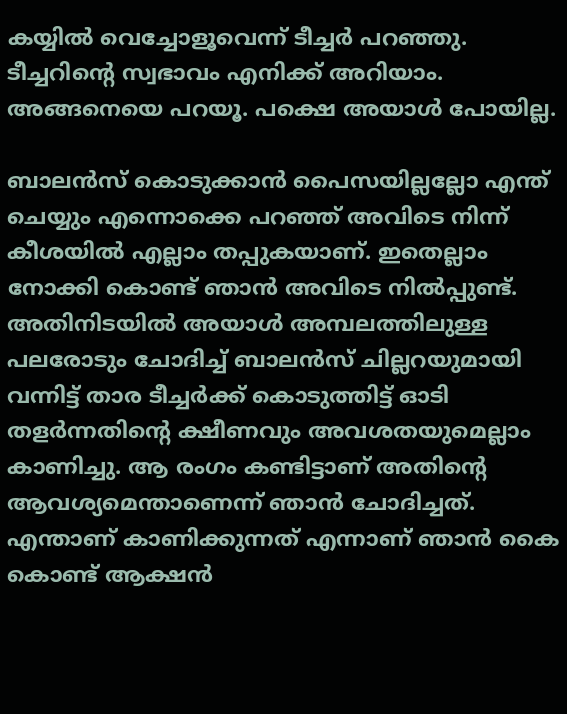കയ്യിൽ വെച്ചോളൂവെന്ന് ടീച്ചർ പറഞ്ഞു. ടീച്ചറിന്റെ സ്വഭാവം എനിക്ക് അറിയാം. അങ്ങനെയെ പറയൂ. പക്ഷെ അയാൾ പോയില്ല.

ബാലൻസ് കൊടുക്കാൻ പൈസയില്ലല്ലോ എന്ത് ചെയ്യും എന്നൊക്കെ പറഞ്ഞ് അവിടെ നിന്ന് കീശയിൽ എല്ലാം തപ്പുകയാണ്. ഇതെല്ലാം നോക്കി കൊണ്ട് ഞാൻ അവിടെ നിൽപ്പുണ്ട്. അതിനിടയിൽ അയാൾ അമ്പലത്തിലുള്ള പലരോടും ചോദിച്ച് ബാലൻസ് ചില്ലറയുമായി വന്നിട്ട് താര ടീച്ചർക്ക് കൊടുത്തിട്ട് ഓടി തളർന്നതിന്റെ ക്ഷീണവും അവശതയുമെല്ലാം കാണിച്ചു. ആ രംഗം കണ്ടിട്ടാണ് അതിന്റെ ആവശ്യമെന്താണെന്ന് ഞാൻ ചോദിച്ചത്.
എന്താണ് കാണിക്കുന്നത് എന്നാണ് ഞാൻ കൈ കൊണ്ട് ആക്ഷൻ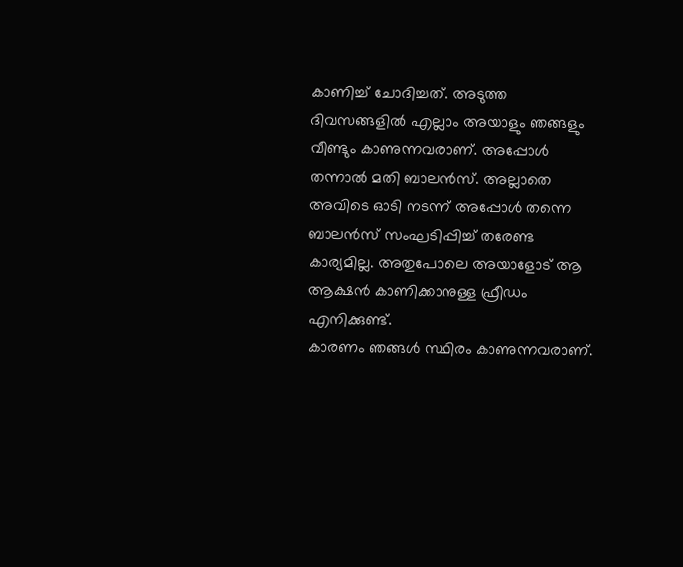കാണിച്ച് ചോദിച്ചത്. അടുത്ത ദിവസങ്ങളിൽ എല്ലാം അയാളും ഞങ്ങളും വീണ്ടും കാണുന്നവരാണ്. അപ്പോൾ തന്നാൽ മതി ബാലൻസ്. അല്ലാതെ അവിടെ ഓടി നടന്ന് അപ്പോൾ തന്നെ ബാലൻസ് സംഘടിപ്പിച്ച് തരേണ്ട കാര്യമില്ല. അതുപോലെ അയാളോട് ആ ആക്ഷൻ കാണിക്കാനുള്ള ഫ്രീഡം എനിക്കുണ്ട്.
കാരണം ഞങ്ങൾ സ്ഥിരം കാണുന്നവരാണ്.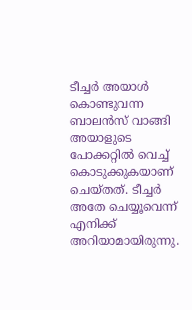ടീച്ചർ അയാൾ കൊണ്ടുവന്ന ബാലൻസ് വാങ്ങി അയാളുടെ പോക്കറ്റിൽ വെച്ച് കൊടുക്കുകയാണ് ചെയ്തത്. ടീച്ചർ അതേ ചെയ്യൂവെന്ന് എനിക്ക് അറിയാമായിരുന്നു.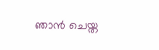ഞാൻ ചെയ്ത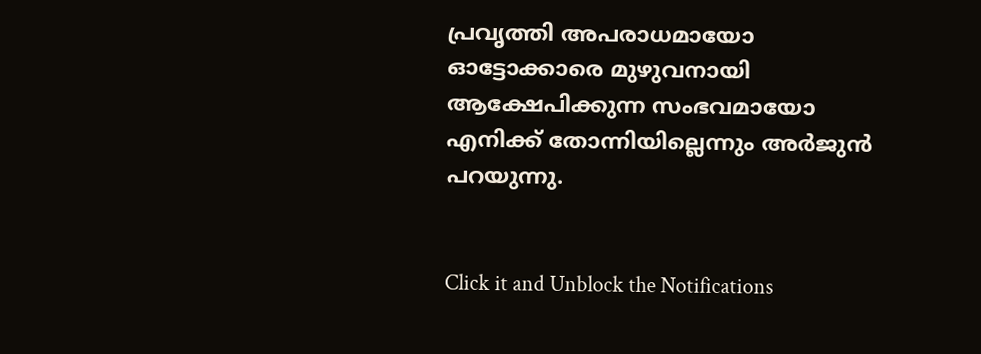പ്രവൃത്തി അപരാധമായോ ഓട്ടോക്കാരെ മുഴുവനായി ആക്ഷേപിക്കുന്ന സംഭവമായോ എനിക്ക് തോന്നിയില്ലെന്നും അർജുൻ പറയുന്നു.


Click it and Unblock the Notifications